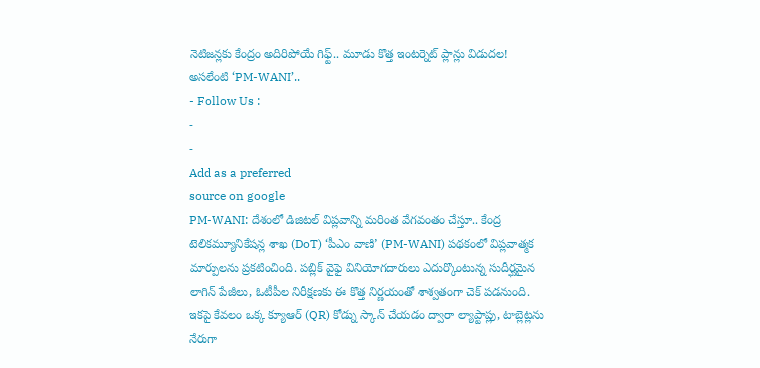నెటిజన్లకు కేంద్రం అదిరిపోయే గిఫ్ట్.. మూడు కొత్త ఇంటర్నెట్ ప్లాన్లు విడుదల! అసలేంటి ‘PM-WANI’..
- Follow Us :
-
-
Add as a preferred
source on google
PM-WANI: దేశంలో డిజిటల్ విప్లవాన్ని మరింత వేగవంతం చేస్తూ.. కేంద్ర టెలికమ్యూనికేషన్ల శాఖ (DoT) ‘పీఎం వాణి’ (PM-WANI) పథకంలో విప్లవాత్మక మార్పులను ప్రకటించింది. పబ్లిక్ వైఫై వినియోగదారులు ఎదుర్కొంటున్న సుదీర్ఘమైన లాగిన్ పేజీలు, ఓటీపీల నిరీక్షణకు ఈ కొత్త నిర్ణయంతో శాశ్వతంగా చెక్ పడనుంది. ఇకపై కేవలం ఒక్క క్యూఆర్ (QR) కోడ్ను స్కాన్ చేయడం ద్వారా ల్యాప్టాప్లు, టాబ్లెట్లను నేరుగా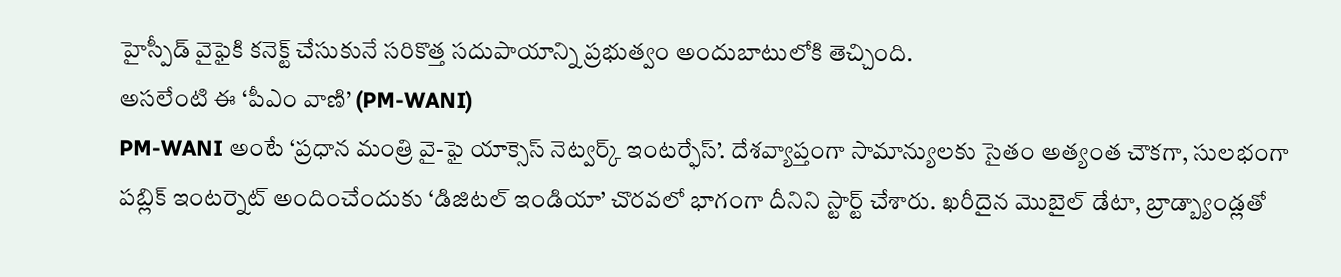హైస్పీడ్ వైఫైకి కనెక్ట్ చేసుకునే సరికొత్త సదుపాయాన్ని ప్రభుత్వం అందుబాటులోకి తెచ్చింది.
అసలేంటి ఈ ‘పీఎం వాణి’ (PM-WANI)
PM-WANI అంటే ‘ప్రధాన మంత్రి వై-ఫై యాక్సెస్ నెట్వర్క్ ఇంటర్ఫేస్’. దేశవ్యాప్తంగా సామాన్యులకు సైతం అత్యంత చౌకగా, సులభంగా పబ్లిక్ ఇంటర్నెట్ అందించేందుకు ‘డిజిటల్ ఇండియా’ చొరవలో భాగంగా దీనిని స్టార్ట్ చేశారు. ఖరీదైన మొబైల్ డేటా, బ్రాడ్బ్యాండ్లతో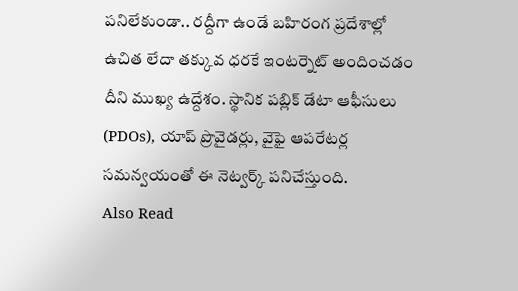పనిలేకుండా.. రద్దీగా ఉండే బహిరంగ ప్రదేశాల్లో ఉచిత లేదా తక్కువ ధరకే ఇంటర్నెట్ అందించడం దీని ముఖ్య ఉద్దేశం. స్థానిక పబ్లిక్ డేటా ఆఫీసులు (PDOs), యాప్ ప్రొవైడర్లు, వైఫై ఆపరేటర్ల సమన్వయంతో ఈ నెట్వర్క్ పనిచేస్తుంది.
Also Read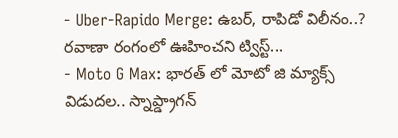- Uber-Rapido Merge: ఉబర్, రాపిడో విలీనం..? రవాణా రంగంలో ఊహించని ట్విస్ట్...
- Moto G Max: భారత్ లో మోటో జి మ్యాక్స్ విడుదల.. స్నాప్డ్రాగన్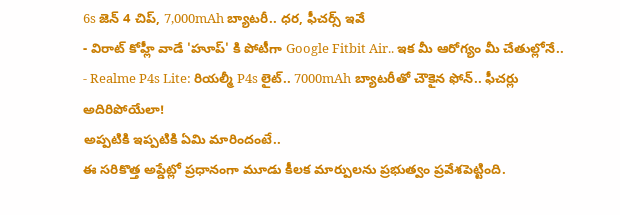6s జెన్ 4 చిప్, 7,000mAh బ్యాటరీ.. ధర, ఫీచర్స్ ఇవే
- విరాట్ కోహ్లీ వాడే 'హూప్' కి పోటీగా Google Fitbit Air.. ఇక మీ ఆరోగ్యం మీ చేతుల్లోనే..
- Realme P4s Lite: రియల్మీ P4s లైట్.. 7000mAh బ్యాటరీతో చౌకైన ఫోన్.. ఫీచర్లు అదిరిపోయేలా!
అప్పటికి ఇప్పటికి ఏమి మారిందంటే..
ఈ సరికొత్త అప్డేట్లో ప్రధానంగా మూడు కీలక మార్పులను ప్రభుత్వం ప్రవేశపెట్టింది.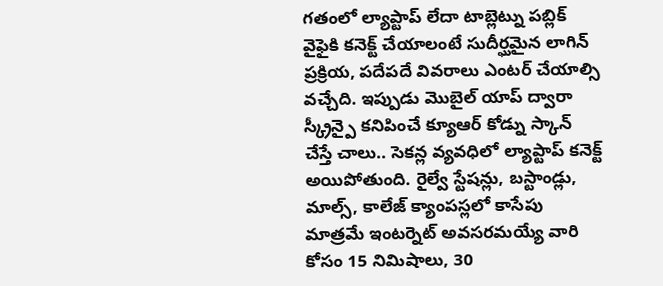గతంలో ల్యాప్టాప్ లేదా టాబ్లెట్ను పబ్లిక్ వైఫైకి కనెక్ట్ చేయాలంటే సుదీర్ఘమైన లాగిన్ ప్రక్రియ, పదేపదే వివరాలు ఎంటర్ చేయాల్సి వచ్చేది. ఇప్పుడు మొబైల్ యాప్ ద్వారా స్క్రీన్పై కనిపించే క్యూఆర్ కోడ్ను స్కాన్ చేస్తే చాలు.. సెకన్ల వ్యవధిలో ల్యాప్టాప్ కనెక్ట్ అయిపోతుంది. రైల్వే స్టేషన్లు, బస్టాండ్లు, మాల్స్, కాలేజ్ క్యాంపస్లలో కాసేపు మాత్రమే ఇంటర్నెట్ అవసరమయ్యే వారి కోసం 15 నిమిషాలు, 30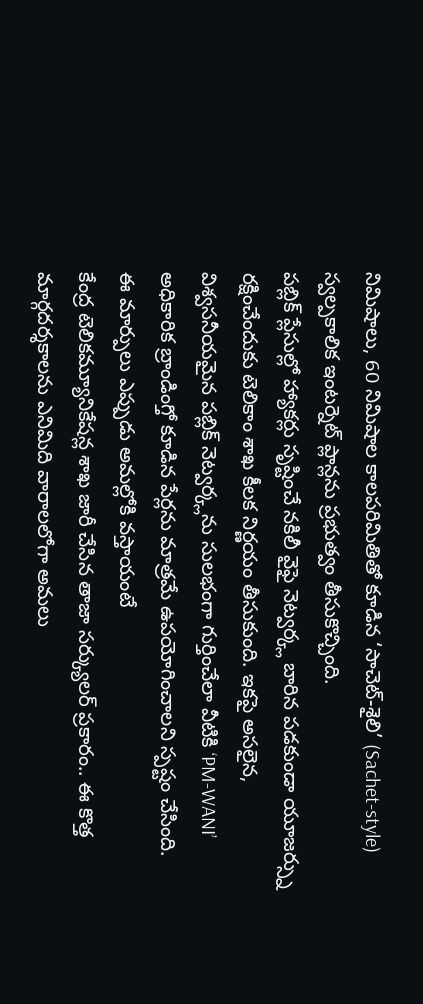నిమిషాలు, 60 నిమిషాల కాలపరిమితితో కూడిన ‘సాచెట్-శైలి’ (Sachet-style) స్వల్పకాలిక ఇంటర్నెట్ ప్లాన్లను ప్రభుత్వం తీసుకొచ్చింది.
పబ్లిక్ ప్లేసుల్లో హ్యాకర్లు సృష్టించే నకిలీ వైఫై నెట్వర్క్ల బారిన పడకుండా యూజర్స్ను రక్షించేందుకు టెలికాం శాఖ కీలక నిర్ణయం తీసుకుంది. ఇకపై అసలైన, విశ్వసనీయమైన పబ్లిక్ నెట్వర్క్లను సులభంగా గుర్తించేలా వీటికి ‘PM-WANI’ అధికారిక బ్రాండింగ్తో కూడిన పేర్లను మాత్రమే ఉపయోగించాలని స్పష్టం చేసింది.
ఈ మార్పులు ఎప్పుడు అమల్లోకి వస్తాయంటే
కేంద్ర టెలికమ్యూనికేషన్ల శాఖ జారీ చేసిన తాజా సర్క్యులర్ ప్రకారం.. ఈ కొత్త మార్గదర్శకాలను ఎనిమిది వారాలలోగా అమలు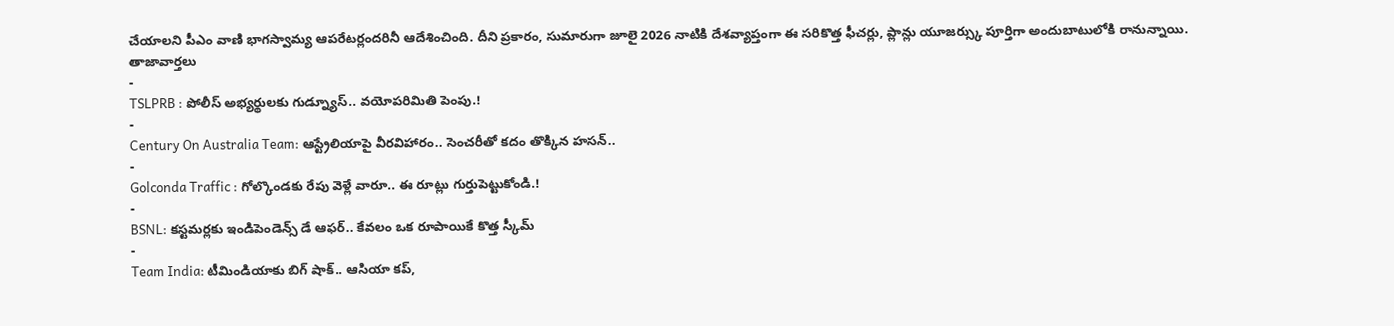చేయాలని పీఎం వాణి భాగస్వామ్య ఆపరేటర్లందరినీ ఆదేశించింది. దీని ప్రకారం, సుమారుగా జూలై 2026 నాటికి దేశవ్యాప్తంగా ఈ సరికొత్త ఫీచర్లు, ప్లాన్లు యూజర్స్కు పూర్తిగా అందుబాటులోకి రానున్నాయి.
తాజావార్తలు
-
TSLPRB : పోలీస్ అభ్యర్థులకు గుడ్న్యూస్.. వయోపరిమితి పెంపు.!
-
Century On Australia Team: ఆస్ట్రేలియాపై వీరవిహారం.. సెంచరీతో కదం తొక్కిన హసన్..
-
Golconda Traffic : గోల్కొండకు రేపు వెళ్లే వారూ.. ఈ రూట్లు గుర్తుపెట్టుకోండి.!
-
BSNL: కస్టమర్లకు ఇండిపెండెన్స్ డే ఆఫర్.. కేవలం ఒక రూపాయికే కొత్త స్కీమ్
-
Team India: టీమిండియాకు బిగ్ షాక్.. ఆసియా కప్,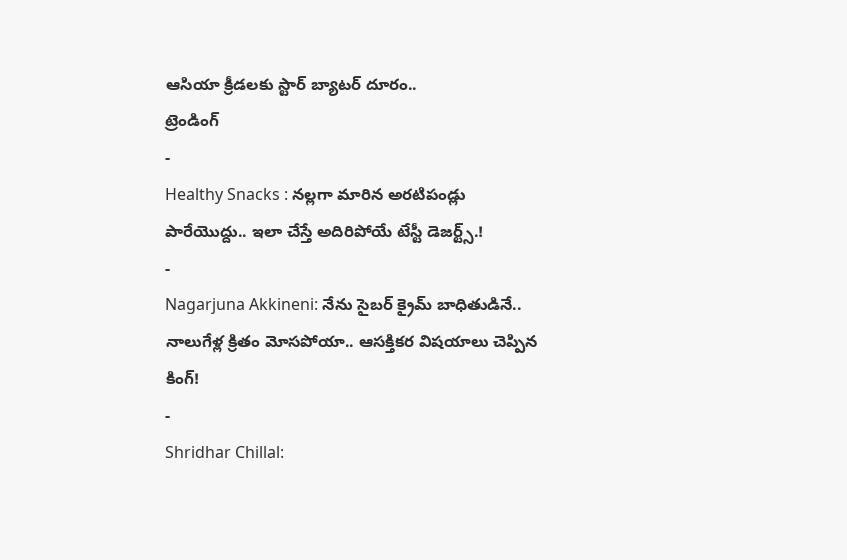ఆసియా క్రీడలకు స్టార్ బ్యాటర్ దూరం..
ట్రెండింగ్
-
Healthy Snacks : నల్లగా మారిన అరటిపండ్లు పారేయొద్దు.. ఇలా చేస్తే అదిరిపోయే టేస్టీ డెజర్ట్స్.!
-
Nagarjuna Akkineni: నేను సైబర్ క్రైమ్ బాధితుడినే.. నాలుగేళ్ల క్రితం మోసపోయా.. ఆసక్తికర విషయాలు చెప్పిన కింగ్!
-
Shridhar Chillal: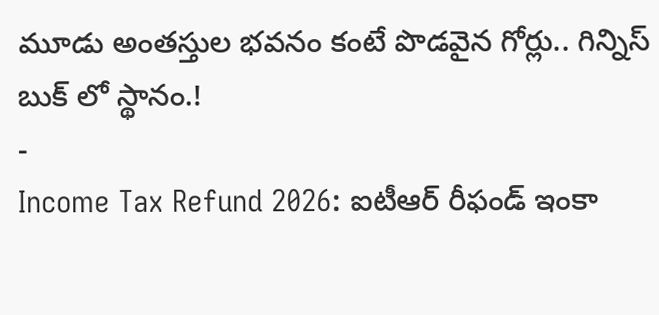మూడు అంతస్తుల భవనం కంటే పొడవైన గోర్లు.. గిన్నిస్ బుక్ లో స్థానం.!
-
Income Tax Refund 2026: ఐటీఆర్ రీఫండ్ ఇంకా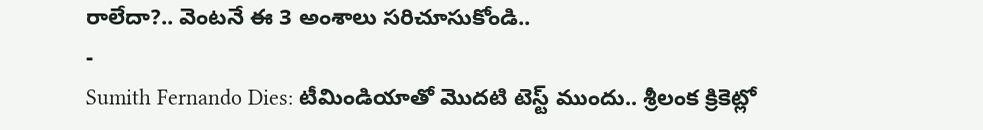రాలేదా?.. వెంటనే ఈ 3 అంశాలు సరిచూసుకోండి..
-
Sumith Fernando Dies: టీమిండియాతో మొదటి టెస్ట్ ముందు.. శ్రీలంక క్రికెట్లో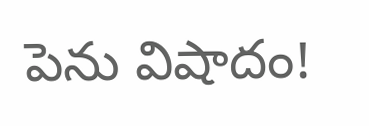పెను విషాదం!